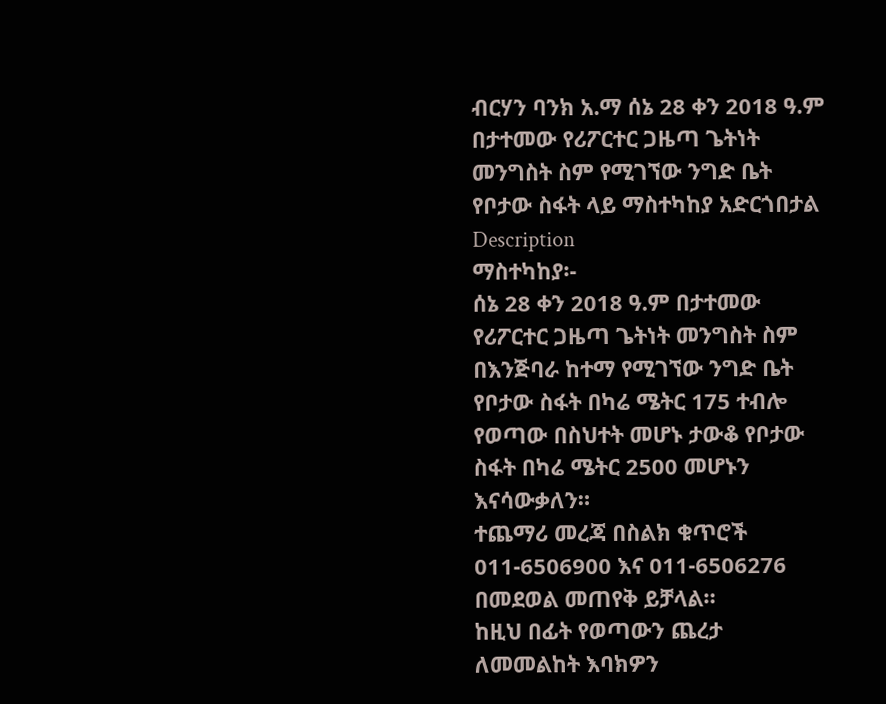ብርሃን ባንክ አ.ማ ሰኔ 28 ቀን 2018 ዓ.ም በታተመው የሪፖርተር ጋዜጣ ጌትነት መንግስት ስም የሚገኘው ንግድ ቤት የቦታው ስፋት ላይ ማስተካከያ አድርጎበታል
Description
ማስተካከያ፡-
ሰኔ 28 ቀን 2018 ዓ.ም በታተመው የሪፖርተር ጋዜጣ ጌትነት መንግስት ስም በእንጅባራ ከተማ የሚገኘው ንግድ ቤት የቦታው ስፋት በካሬ ሜትር 175 ተብሎ የወጣው በስህተት መሆኑ ታውቆ የቦታው ስፋት በካሬ ሜትር 2500 መሆኑን እናሳውቃለን።
ተጨማሪ መረጃ በስልክ ቁጥሮች 011-6506900 እና 011-6506276 በመደወል መጠየቅ ይቻላል።
ከዚህ በፊት የወጣውን ጨረታ ለመመልከት እባክዎን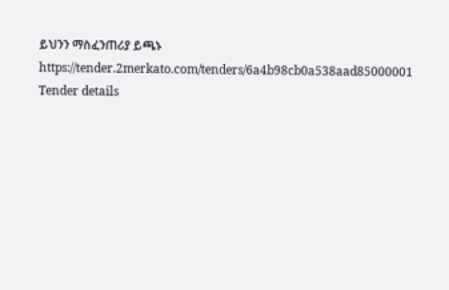ይህንን ማስፈንጠሪያ ይጫኑ
https://tender.2merkato.com/tenders/6a4b98cb0a538aad85000001
Tender details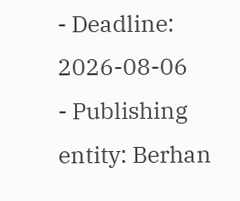- Deadline: 2026-08-06
- Publishing entity: Berhan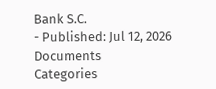Bank S.C.
- Published: Jul 12, 2026
Documents
Categories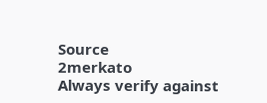Source
2merkato
Always verify against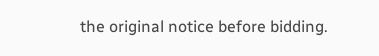the original notice before bidding.